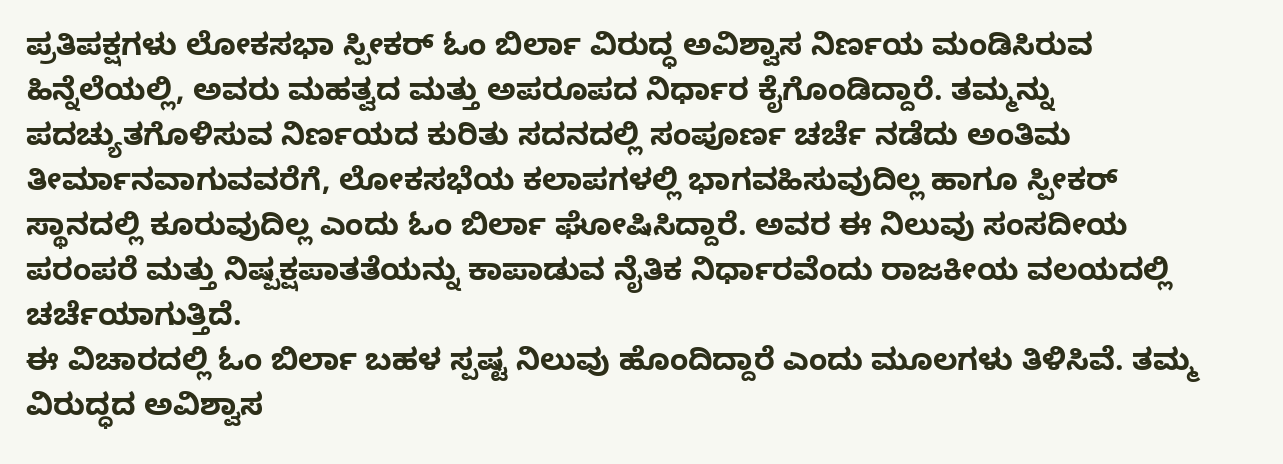ಪ್ರತಿಪಕ್ಷಗಳು ಲೋಕಸಭಾ ಸ್ಪೀಕರ್ ಓಂ ಬಿರ್ಲಾ ವಿರುದ್ಧ ಅವಿಶ್ವಾಸ ನಿರ್ಣಯ ಮಂಡಿಸಿರುವ ಹಿನ್ನೆಲೆಯಲ್ಲಿ, ಅವರು ಮಹತ್ವದ ಮತ್ತು ಅಪರೂಪದ ನಿರ್ಧಾರ ಕೈಗೊಂಡಿದ್ದಾರೆ. ತಮ್ಮನ್ನು ಪದಚ್ಯುತಗೊಳಿಸುವ ನಿರ್ಣಯದ ಕುರಿತು ಸದನದಲ್ಲಿ ಸಂಪೂರ್ಣ ಚರ್ಚೆ ನಡೆದು ಅಂತಿಮ ತೀರ್ಮಾನವಾಗುವವರೆಗೆ, ಲೋಕಸಭೆಯ ಕಲಾಪಗಳಲ್ಲಿ ಭಾಗವಹಿಸುವುದಿಲ್ಲ ಹಾಗೂ ಸ್ಪೀಕರ್ ಸ್ಥಾನದಲ್ಲಿ ಕೂರುವುದಿಲ್ಲ ಎಂದು ಓಂ ಬಿರ್ಲಾ ಘೋಷಿಸಿದ್ದಾರೆ. ಅವರ ಈ ನಿಲುವು ಸಂಸದೀಯ ಪರಂಪರೆ ಮತ್ತು ನಿಷ್ಪಕ್ಷಪಾತತೆಯನ್ನು ಕಾಪಾಡುವ ನೈತಿಕ ನಿರ್ಧಾರವೆಂದು ರಾಜಕೀಯ ವಲಯದಲ್ಲಿ ಚರ್ಚೆಯಾಗುತ್ತಿದೆ.
ಈ ವಿಚಾರದಲ್ಲಿ ಓಂ ಬಿರ್ಲಾ ಬಹಳ ಸ್ಪಷ್ಟ ನಿಲುವು ಹೊಂದಿದ್ದಾರೆ ಎಂದು ಮೂಲಗಳು ತಿಳಿಸಿವೆ. ತಮ್ಮ ವಿರುದ್ಧದ ಅವಿಶ್ವಾಸ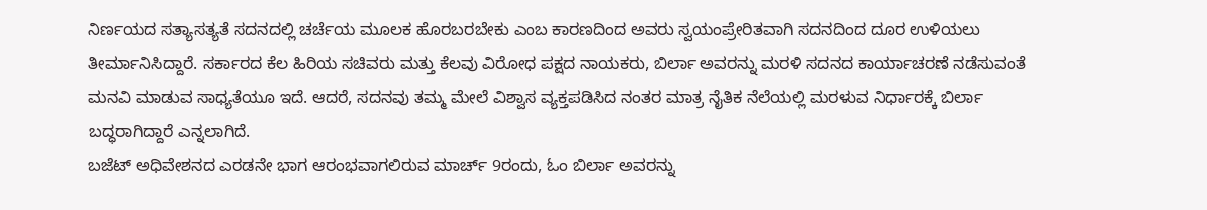ನಿರ್ಣಯದ ಸತ್ಯಾಸತ್ಯತೆ ಸದನದಲ್ಲಿ ಚರ್ಚೆಯ ಮೂಲಕ ಹೊರಬರಬೇಕು ಎಂಬ ಕಾರಣದಿಂದ ಅವರು ಸ್ವಯಂಪ್ರೇರಿತವಾಗಿ ಸದನದಿಂದ ದೂರ ಉಳಿಯಲು ತೀರ್ಮಾನಿಸಿದ್ದಾರೆ. ಸರ್ಕಾರದ ಕೆಲ ಹಿರಿಯ ಸಚಿವರು ಮತ್ತು ಕೆಲವು ವಿರೋಧ ಪಕ್ಷದ ನಾಯಕರು, ಬಿರ್ಲಾ ಅವರನ್ನು ಮರಳಿ ಸದನದ ಕಾರ್ಯಾಚರಣೆ ನಡೆಸುವಂತೆ ಮನವಿ ಮಾಡುವ ಸಾಧ್ಯತೆಯೂ ಇದೆ. ಆದರೆ, ಸದನವು ತಮ್ಮ ಮೇಲೆ ವಿಶ್ವಾಸ ವ್ಯಕ್ತಪಡಿಸಿದ ನಂತರ ಮಾತ್ರ ನೈತಿಕ ನೆಲೆಯಲ್ಲಿ ಮರಳುವ ನಿರ್ಧಾರಕ್ಕೆ ಬಿರ್ಲಾ ಬದ್ಧರಾಗಿದ್ದಾರೆ ಎನ್ನಲಾಗಿದೆ.
ಬಜೆಟ್ ಅಧಿವೇಶನದ ಎರಡನೇ ಭಾಗ ಆರಂಭವಾಗಲಿರುವ ಮಾರ್ಚ್ 9ರಂದು, ಓಂ ಬಿರ್ಲಾ ಅವರನ್ನು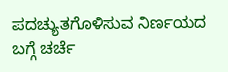ಪದಚ್ಯುತಗೊಳಿಸುವ ನಿರ್ಣಯದ ಬಗ್ಗೆ ಚರ್ಚೆ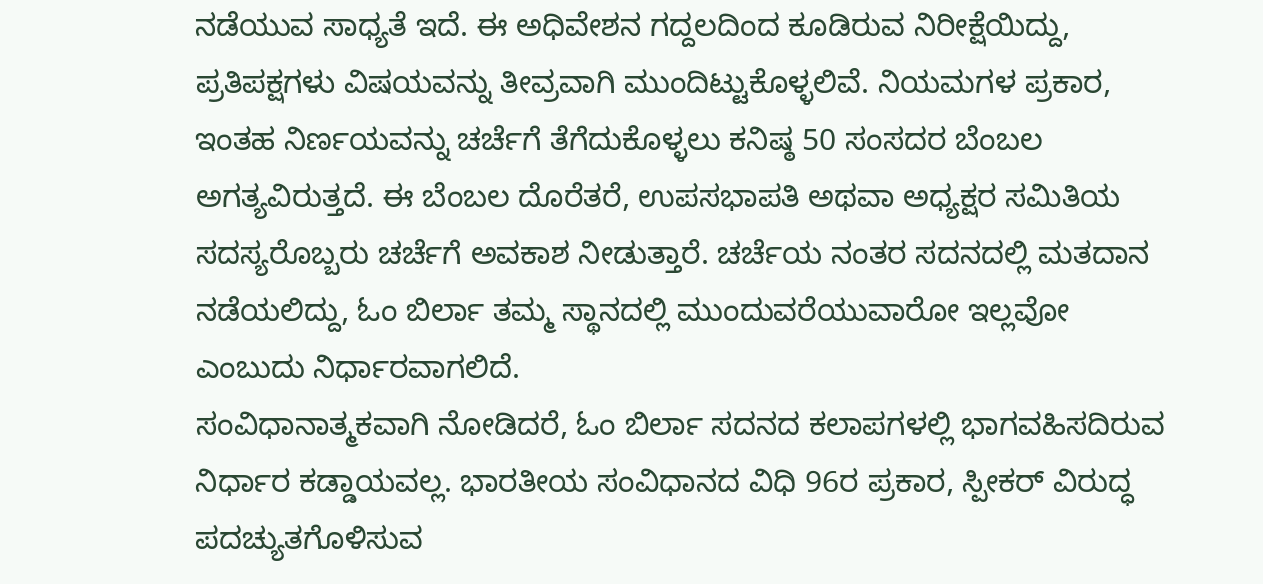ನಡೆಯುವ ಸಾಧ್ಯತೆ ಇದೆ. ಈ ಅಧಿವೇಶನ ಗದ್ದಲದಿಂದ ಕೂಡಿರುವ ನಿರೀಕ್ಷೆಯಿದ್ದು, ಪ್ರತಿಪಕ್ಷಗಳು ವಿಷಯವನ್ನು ತೀವ್ರವಾಗಿ ಮುಂದಿಟ್ಟುಕೊಳ್ಳಲಿವೆ. ನಿಯಮಗಳ ಪ್ರಕಾರ, ಇಂತಹ ನಿರ್ಣಯವನ್ನು ಚರ್ಚೆಗೆ ತೆಗೆದುಕೊಳ್ಳಲು ಕನಿಷ್ಠ 50 ಸಂಸದರ ಬೆಂಬಲ ಅಗತ್ಯವಿರುತ್ತದೆ. ಈ ಬೆಂಬಲ ದೊರೆತರೆ, ಉಪಸಭಾಪತಿ ಅಥವಾ ಅಧ್ಯಕ್ಷರ ಸಮಿತಿಯ ಸದಸ್ಯರೊಬ್ಬರು ಚರ್ಚೆಗೆ ಅವಕಾಶ ನೀಡುತ್ತಾರೆ. ಚರ್ಚೆಯ ನಂತರ ಸದನದಲ್ಲಿ ಮತದಾನ ನಡೆಯಲಿದ್ದು, ಓಂ ಬಿರ್ಲಾ ತಮ್ಮ ಸ್ಥಾನದಲ್ಲಿ ಮುಂದುವರೆಯುವಾರೋ ಇಲ್ಲವೋ ಎಂಬುದು ನಿರ್ಧಾರವಾಗಲಿದೆ.
ಸಂವಿಧಾನಾತ್ಮಕವಾಗಿ ನೋಡಿದರೆ, ಓಂ ಬಿರ್ಲಾ ಸದನದ ಕಲಾಪಗಳಲ್ಲಿ ಭಾಗವಹಿಸದಿರುವ ನಿರ್ಧಾರ ಕಡ್ಡಾಯವಲ್ಲ. ಭಾರತೀಯ ಸಂವಿಧಾನದ ವಿಧಿ 96ರ ಪ್ರಕಾರ, ಸ್ಪೀಕರ್ ವಿರುದ್ಧ ಪದಚ್ಯುತಗೊಳಿಸುವ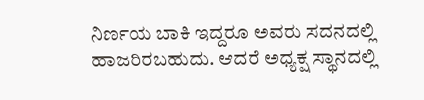ನಿರ್ಣಯ ಬಾಕಿ ಇದ್ದರೂ ಅವರು ಸದನದಲ್ಲಿ ಹಾಜರಿರಬಹುದು. ಆದರೆ ಅಧ್ಯಕ್ಷ ಸ್ಥಾನದಲ್ಲಿ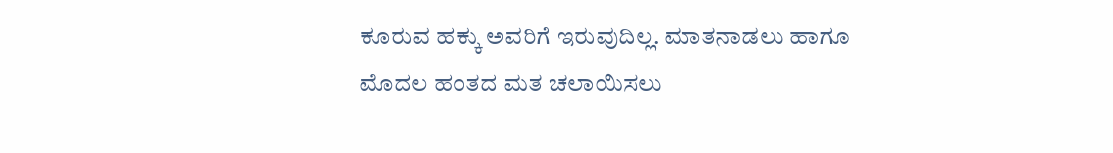ಕೂರುವ ಹಕ್ಕು ಅವರಿಗೆ ಇರುವುದಿಲ್ಲ. ಮಾತನಾಡಲು ಹಾಗೂ ಮೊದಲ ಹಂತದ ಮತ ಚಲಾಯಿಸಲು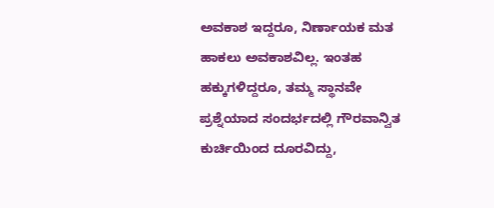ಅವಕಾಶ ಇದ್ದರೂ, ನಿರ್ಣಾಯಕ ಮತ ಹಾಕಲು ಅವಕಾಶವಿಲ್ಲ. ಇಂತಹ ಹಕ್ಕುಗಳಿದ್ದರೂ, ತಮ್ಮ ಸ್ಥಾನವೇ ಪ್ರಶ್ನೆಯಾದ ಸಂದರ್ಭದಲ್ಲಿ ಗೌರವಾನ್ವಿತ ಕುರ್ಚಿಯಿಂದ ದೂರವಿದ್ದು,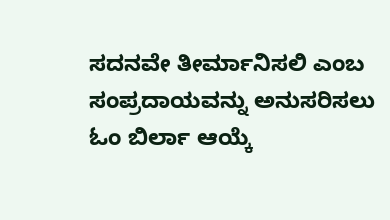ಸದನವೇ ತೀರ್ಮಾನಿಸಲಿ ಎಂಬ ಸಂಪ್ರದಾಯವನ್ನು ಅನುಸರಿಸಲು ಓಂ ಬಿರ್ಲಾ ಆಯ್ಕೆ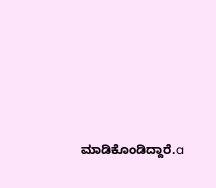ಮಾಡಿಕೊಂಡಿದ್ದಾರೆ.a